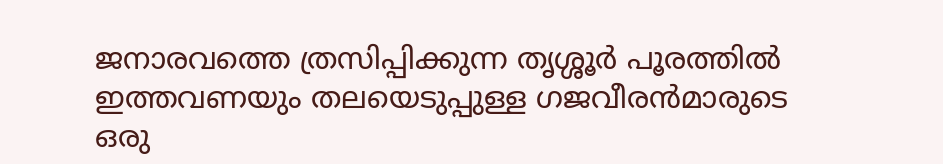ജനാരവത്തെ ത്രസിപ്പിക്കുന്ന തൃശ്ശൂര്‍ പൂരത്തില്‍ ഇത്തവണയും തലയെടുപ്പുള്ള ഗജവീരന്‍മാരുടെ ഒരു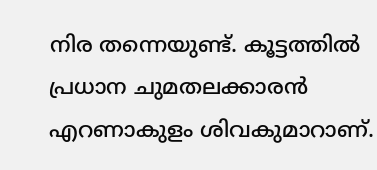നിര തന്നെയുണ്ട്. കൂട്ടത്തില്‍ പ്രധാന ചുമതലക്കാരന്‍ എറണാകുളം ശിവകുമാറാണ്.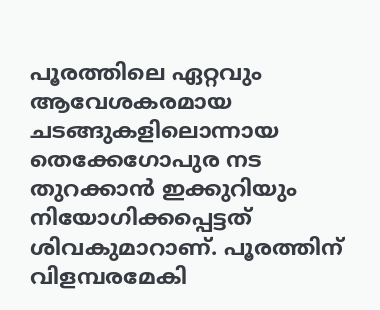പൂരത്തിലെ ഏറ്റവും ആവേശകരമായ ചടങ്ങുകളിലൊന്നായ തെക്കേഗോപുര നട തുറക്കാന്‍ ഇക്കുറിയും നിയോഗിക്കപ്പെട്ടത് ശിവകുമാറാണ്. പൂരത്തിന് വിളമ്പരമേകി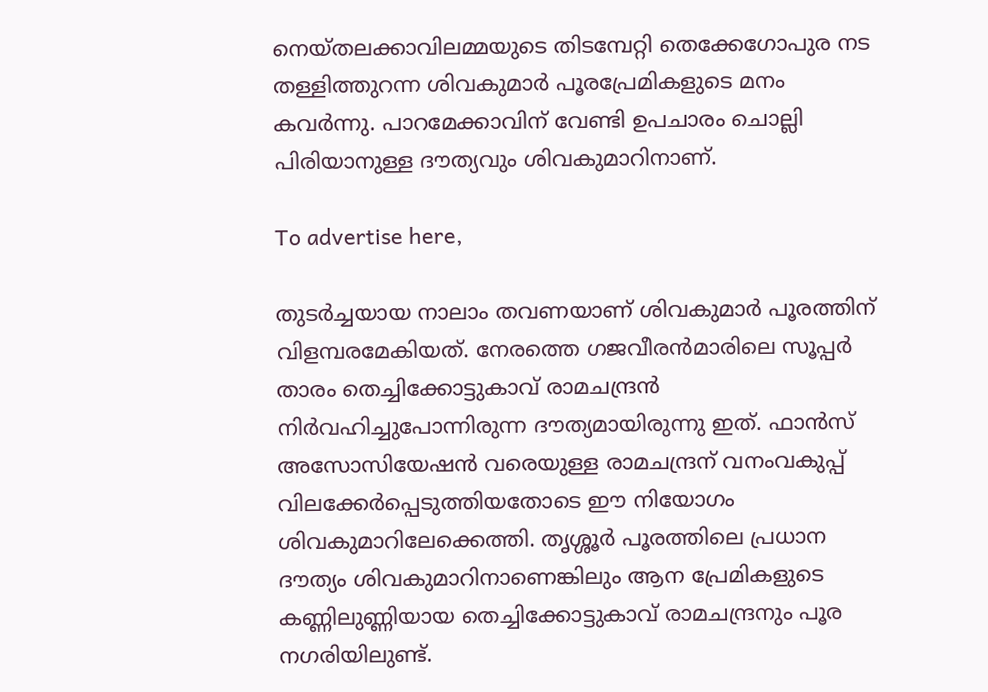നെയ്തലക്കാവിലമ്മയുടെ തിടമ്പേറ്റി തെക്കേഗോപുര നട തള്ളിത്തുറന്ന ശിവകുമാര്‍ പൂരപ്രേമികളുടെ മനം കവര്‍ന്നു. പാറമേക്കാവിന് വേണ്ടി ഉപചാരം ചൊല്ലി പിരിയാനുള്ള ദൗത്യവും ശിവകുമാറിനാണ്.

To advertise here,

തുടര്‍ച്ചയായ നാലാം തവണയാണ് ശിവകുമാര്‍ പൂരത്തിന് വിളമ്പരമേകിയത്. നേരത്തെ ഗജവീരന്‍മാരിലെ സൂപ്പര്‍ താരം തെച്ചിക്കോട്ടുകാവ് രാമചന്ദ്രന്‍ നിര്‍വഹിച്ചുപോന്നിരുന്ന ദൗത്യമായിരുന്നു ഇത്. ഫാന്‍സ് അസോസിയേഷന്‍ വരെയുള്ള രാമചന്ദ്രന് വനംവകുപ്പ് വിലക്കേര്‍പ്പെടുത്തിയതോടെ ഈ നിയോഗം ശിവകുമാറിലേക്കെത്തി. തൃശ്ശൂര്‍ പൂരത്തിലെ പ്രധാന ദൗത്യം ശിവകുമാറിനാണെങ്കിലും ആന പ്രേമികളുടെ കണ്ണിലുണ്ണിയായ തെച്ചിക്കോട്ടുകാവ് രാമചന്ദ്രനും പൂര നഗരിയിലുണ്ട്.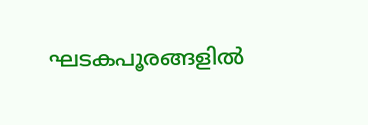ഘടകപൂരങ്ങളില്‍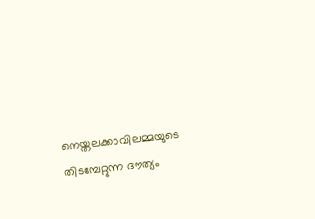നെയ്തലക്കാവിലമ്മയുടെ തിടമ്പേറ്റുന്ന ദൗത്യം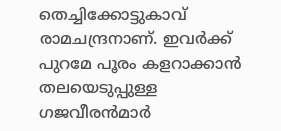തെച്ചിക്കോട്ടുകാവ് രാമചന്ദ്രനാണ്. ഇവര്‍ക്ക് പുറമേ പൂരം കളറാക്കാന്‍ തലയെടുപ്പുള്ള ഗജവീരന്‍മാര്‍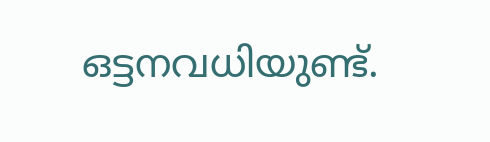ഒട്ടനവധിയുണ്ട്.